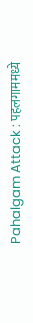Pahalgam Attack : पहलगाममध्ये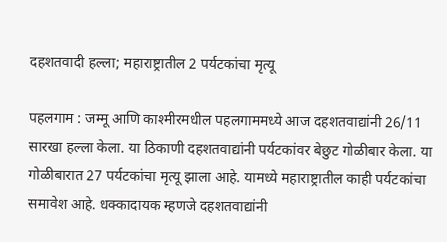दहशतवादी हल्ला; महाराष्ट्रातील 2 पर्यटकांचा मृत्यू

पहलगाम : जम्मू आणि काश्मीरमधील पहलगाममध्ये आज दहशतवाद्यांनी 26/11 सारखा हल्ला केला. या ठिकाणी दहशतवाद्यांनी पर्यटकांवर बेछुट गोळीबार केला. या गोळीबारात 27 पर्यटकांचा मृत्यू झाला आहे. यामध्ये महाराष्ट्रातील काही पर्यटकांचा समावेश आहे. धक्कादायक म्हणजे दहशतवाद्यांनी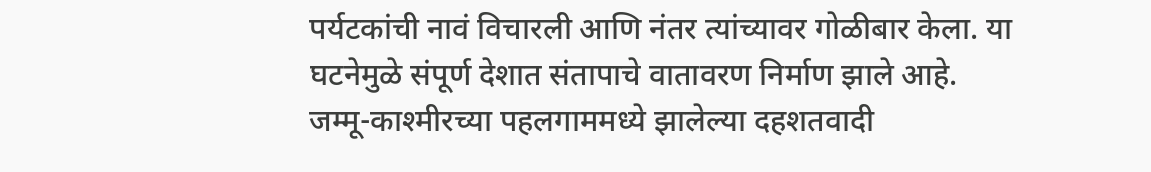पर्यटकांची नावं विचारली आणि नंतर त्यांच्यावर गोळीबार केला. या घटनेमुळे संपूर्ण देशात संतापाचे वातावरण निर्माण झाले आहे.
जम्मू-काश्मीरच्या पहलगाममध्ये झालेल्या दहशतवादी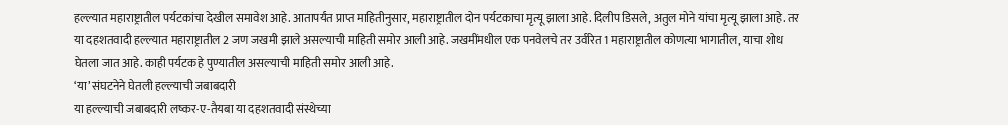हल्ल्यात महाराष्ट्रातील पर्यटकांचा देखील समावेश आहे. आतापर्यंत प्राप्त माहितीनुसार, महाराष्ट्रातील दोन पर्यटकाचा मृत्यू झाला आहे. दिलीप डिसले, अतुल मोने यांचा मृत्यू झाला आहे. तर या दहशतवादी हल्ल्यात महाराष्ट्रातील 2 जण जखमी झाले असल्याची माहिती समोर आली आहे. जखमींमधील एक पनवेलचे तर उर्वरित 1 महाराष्ट्रातील कोणत्या भागातील, याचा शोध घेतला जात आहे. काही पर्यटक हे पुण्यातील असल्याची माहिती समोर आली आहे.
‘या’ संघटनेने घेतली हल्ल्याची जबाबदारी
या हल्ल्याची जबाबदारी लष्कर-ए-तैयबा या दहशतवादी संस्थेच्या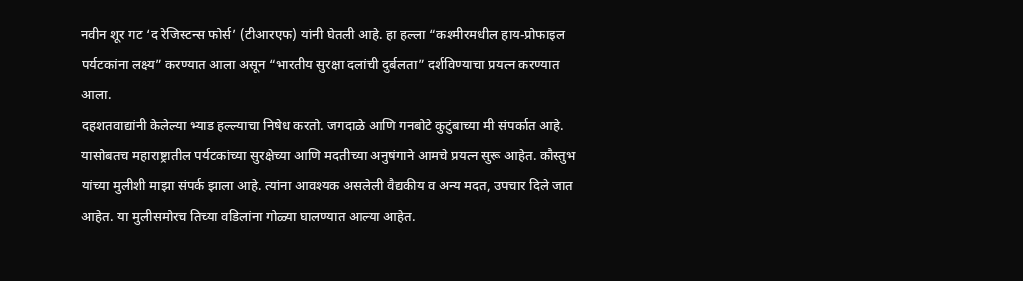नवीन शूर गट ‘द रेजिस्टन्स फोर्स’ (टीआरएफ) यांनी घेतली आहे. हा हल्ला “कश्मीरमधील हाय-प्रोफाइल पर्यटकांना लक्ष्य” करण्यात आला असून “भारतीय सुरक्षा दलांची दुर्बलता” दर्शविण्याचा प्रयत्न करण्यात आला.
दहशतवाद्यांनी केलेल्या भ्याड हल्ल्याचा निषेध करतो. जगदाळे आणि गनबोटे कुटुंबाच्या मी संपर्कात आहे. यासोबतच महाराष्ट्रातील पर्यटकांच्या सुरक्षेच्या आणि मदतीच्या अनुषंगाने आमचे प्रयत्न सुरू आहेत. कौस्तुभ यांच्या मुलीशी माझा संपर्क झाला आहे. त्यांना आवश्यक असलेली वैद्यकीय व अन्य मदत, उपचार दिले जात आहेत. या मुलीसमोरच तिच्या वडिलांना गोळ्या घालण्यात आल्या आहेत.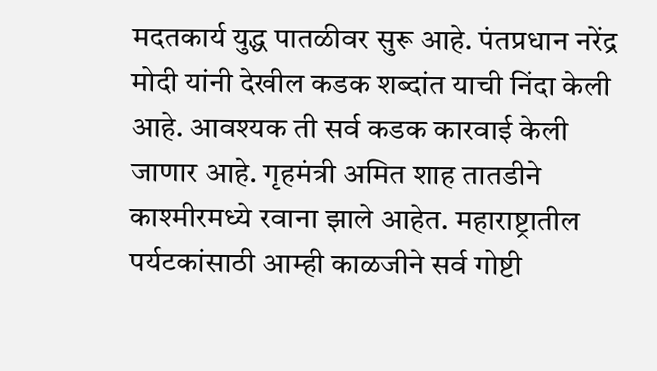मदतकार्य युद्ध पातळीवर सुरू आहे. पंतप्रधान नरेंद्र मोदी यांनी देखील कडक शब्दांत याची निंदा केली आहे. आवश्यक ती सर्व कडक कारवाई केली जाणार आहे. गृहमंत्री अमित शाह तातडीने काश्मीरमध्ये रवाना झाले आहेत. महाराष्ट्रातील पर्यटकांसाठी आम्ही काळजीने सर्व गोष्टी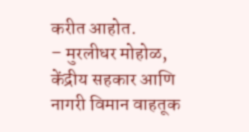करीत आहोत.
– मुरलीधर मोहोळ, केंद्रीय सहकार आणि नागरी विमान वाहतूक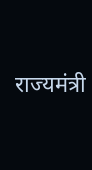राज्यमंत्री